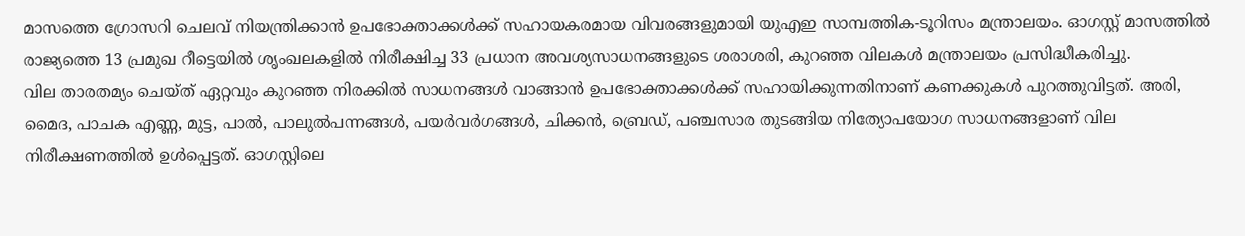മാസത്തെ ഗ്രോസറി ചെലവ് നിയന്ത്രിക്കാൻ ഉപഭോക്താക്കൾക്ക് സഹായകരമായ വിവരങ്ങളുമായി യുഎഇ സാമ്പത്തിക-ടൂറിസം മന്ത്രാലയം. ഓഗസ്റ്റ് മാസത്തിൽ രാജ്യത്തെ 13 പ്രമുഖ റീട്ടെയിൽ ശൃംഖലകളിൽ നിരീക്ഷിച്ച 33 പ്രധാന അവശ്യസാധനങ്ങളുടെ ശരാശരി, കുറഞ്ഞ വിലകൾ മന്ത്രാലയം പ്രസിദ്ധീകരിച്ചു.
വില താരതമ്യം ചെയ്ത് ഏറ്റവും കുറഞ്ഞ നിരക്കിൽ സാധനങ്ങൾ വാങ്ങാൻ ഉപഭോക്താക്കൾക്ക് സഹായിക്കുന്നതിനാണ് കണക്കുകൾ പുറത്തുവിട്ടത്. അരി, മൈദ, പാചക എണ്ണ, മുട്ട, പാൽ, പാലുൽപന്നങ്ങൾ, പയർവർഗങ്ങൾ, ചിക്കൻ, ബ്രെഡ്, പഞ്ചസാര തുടങ്ങിയ നിത്യോപയോഗ സാധനങ്ങളാണ് വില നിരീക്ഷണത്തിൽ ഉൾപ്പെട്ടത്. ഓഗസ്റ്റിലെ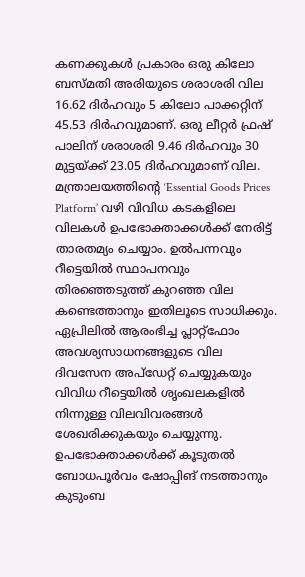കണക്കുകൾ പ്രകാരം ഒരു കിലോ ബസ്മതി അരിയുടെ ശരാശരി വില 16.62 ദിർഹവും 5 കിലോ പാക്കറ്റിന് 45.53 ദിർഹവുമാണ്. ഒരു ലീറ്റർ ഫ്രഷ് പാലിന് ശരാശരി 9.46 ദിർഹവും 30 മുട്ടയ്ക്ക് 23.05 ദിർഹവുമാണ് വില.
മന്ത്രാലയത്തിന്റെ ‘Essential Goods Prices Platform’ വഴി വിവിധ കടകളിലെ വിലകൾ ഉപഭോക്താക്കൾക്ക് നേരിട്ട് താരതമ്യം ചെയ്യാം. ഉൽപന്നവും റീട്ടെയിൽ സ്ഥാപനവും തിരഞ്ഞെടുത്ത് കുറഞ്ഞ വില കണ്ടെത്താനും ഇതിലൂടെ സാധിക്കും. ഏപ്രിലിൽ ആരംഭിച്ച പ്ലാറ്റ്ഫോം അവശ്യസാധനങ്ങളുടെ വില ദിവസേന അപ്ഡേറ്റ് ചെയ്യുകയും വിവിധ റീട്ടെയിൽ ശൃംഖലകളിൽ നിന്നുള്ള വിലവിവരങ്ങൾ ശേഖരിക്കുകയും ചെയ്യുന്നു. ഉപഭോക്താക്കൾക്ക് കൂടുതൽ ബോധപൂർവം ഷോപ്പിങ് നടത്താനും കുടുംബ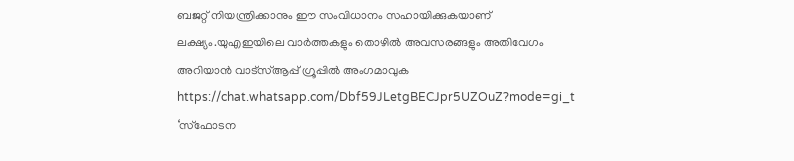ബജറ്റ് നിയന്ത്രിക്കാനും ഈ സംവിധാനം സഹായിക്കുകയാണ് ലക്ഷ്യം.യുഎഇയിലെ വാർത്തകളും തൊഴിൽ അവസരങ്ങളും അതിവേഗം അറിയാൻ വാട്സ്ആപ്പ് ഗ്രൂപ്പിൽ അംഗമാവുക https://chat.whatsapp.com/Dbf59JLetgBECJpr5UZOuZ?mode=gi_t
‘സ്ഫോടന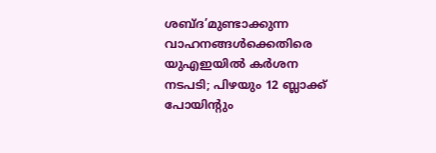ശബ്ദ’മുണ്ടാക്കുന്ന വാഹനങ്ങൾക്കെതിരെ യുഎഇയിൽ കർശന നടപടി; പിഴയും 12 ബ്ലാക്ക് പോയിന്റും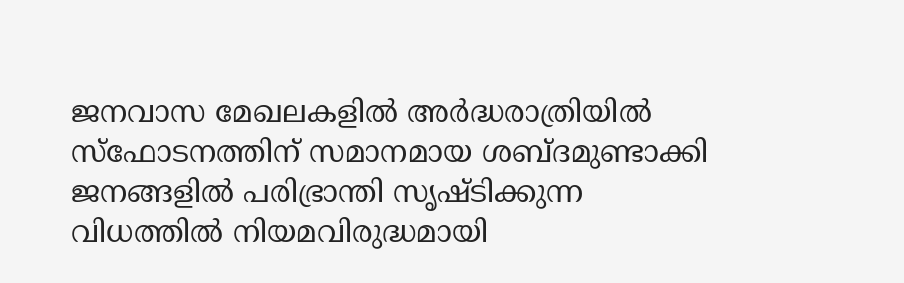ജനവാസ മേഖലകളിൽ അർദ്ധരാത്രിയിൽ സ്ഫോടനത്തിന് സമാനമായ ശബ്ദമുണ്ടാക്കി ജനങ്ങളിൽ പരിഭ്രാന്തി സൃഷ്ടിക്കുന്ന വിധത്തിൽ നിയമവിരുദ്ധമായി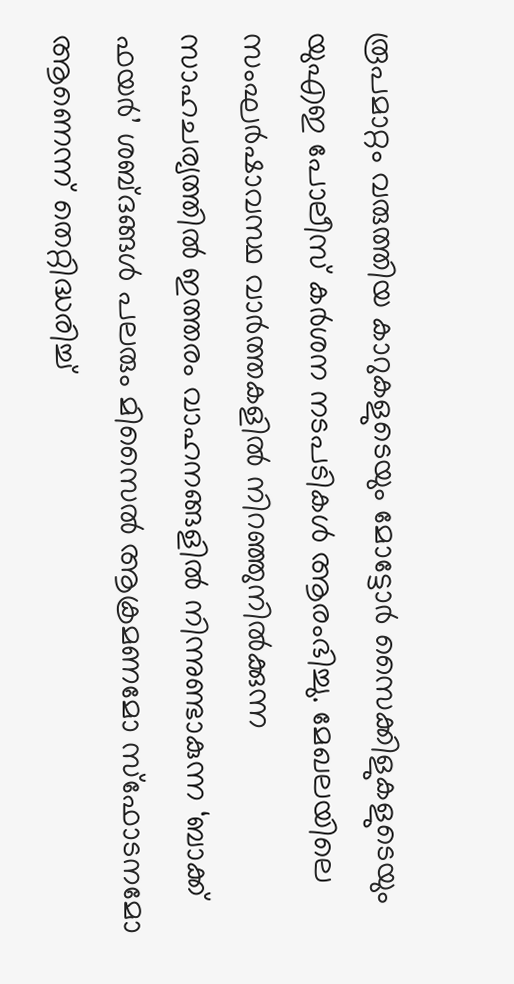രൂപമാറ്റം വരുത്തിയ കാറുകളുടെയും മോട്ടോർ സൈക്കിളുകളുടെയും യുഎഇ പോലീസ് കർശന നടപടികൾ ആരംഭിച്ചു. മേഖലയിലെ സംഘർഷാവസ്ഥ വാർത്തകളിൽ നിറഞ്ഞുനിൽക്കുന്ന സാഹചര്യത്തിൽ ഇത്തരം വാഹനങ്ങളിൽ നിന്നുണ്ടാകുന്ന ‘ബാക്ക് ഫയർ’ ശബ്ദങ്ങൾ പലരും മിസൈൽ ആക്രമണമോ സ്ഫോടനമോ ആണെന്ന് തെറ്റിദ്ധരിച്ച്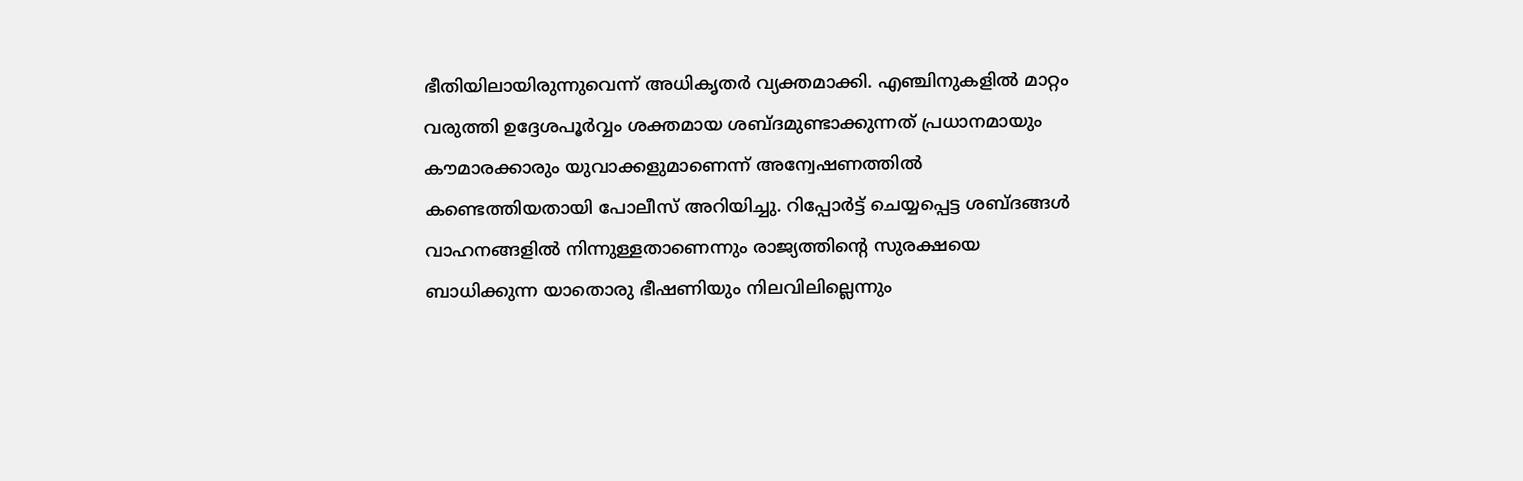ഭീതിയിലായിരുന്നുവെന്ന് അധികൃതർ വ്യക്തമാക്കി. എഞ്ചിനുകളിൽ മാറ്റം വരുത്തി ഉദ്ദേശപൂർവ്വം ശക്തമായ ശബ്ദമുണ്ടാക്കുന്നത് പ്രധാനമായും കൗമാരക്കാരും യുവാക്കളുമാണെന്ന് അന്വേഷണത്തിൽ കണ്ടെത്തിയതായി പോലീസ് അറിയിച്ചു. റിപ്പോർട്ട് ചെയ്യപ്പെട്ട ശബ്ദങ്ങൾ വാഹനങ്ങളിൽ നിന്നുള്ളതാണെന്നും രാജ്യത്തിന്റെ സുരക്ഷയെ ബാധിക്കുന്ന യാതൊരു ഭീഷണിയും നിലവിലില്ലെന്നും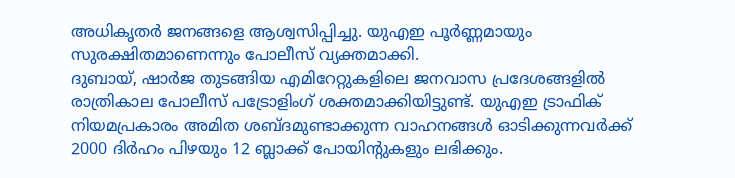അധികൃതർ ജനങ്ങളെ ആശ്വസിപ്പിച്ചു. യുഎഇ പൂർണ്ണമായും സുരക്ഷിതമാണെന്നും പോലീസ് വ്യക്തമാക്കി.
ദുബായ്, ഷാർജ തുടങ്ങിയ എമിറേറ്റുകളിലെ ജനവാസ പ്രദേശങ്ങളിൽ രാത്രികാല പോലീസ് പട്രോളിംഗ് ശക്തമാക്കിയിട്ടുണ്ട്. യുഎഇ ട്രാഫിക് നിയമപ്രകാരം അമിത ശബ്ദമുണ്ടാക്കുന്ന വാഹനങ്ങൾ ഓടിക്കുന്നവർക്ക് 2000 ദിർഹം പിഴയും 12 ബ്ലാക്ക് പോയിന്റുകളും ലഭിക്കും.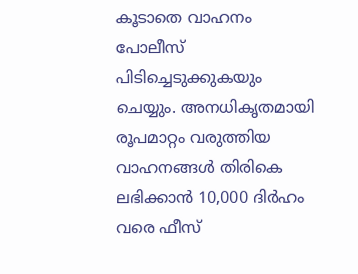കൂടാതെ വാഹനം പോലീസ് പിടിച്ചെടുക്കുകയും ചെയ്യും. അനധികൃതമായി രൂപമാറ്റം വരുത്തിയ വാഹനങ്ങൾ തിരികെ ലഭിക്കാൻ 10,000 ദിർഹം വരെ ഫീസ്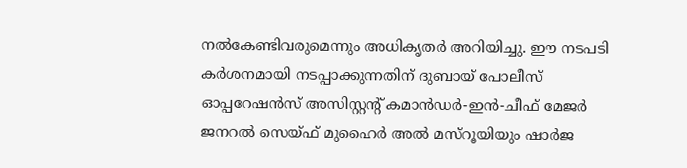നൽകേണ്ടിവരുമെന്നും അധികൃതർ അറിയിച്ചു. ഈ നടപടി കർശനമായി നടപ്പാക്കുന്നതിന് ദുബായ് പോലീസ് ഓപ്പറേഷൻസ് അസിസ്റ്റന്റ് കമാൻഡർ-ഇൻ-ചീഫ് മേജർ ജനറൽ സെയ്ഫ് മുഹൈർ അൽ മസ്റൂയിയും ഷാർജ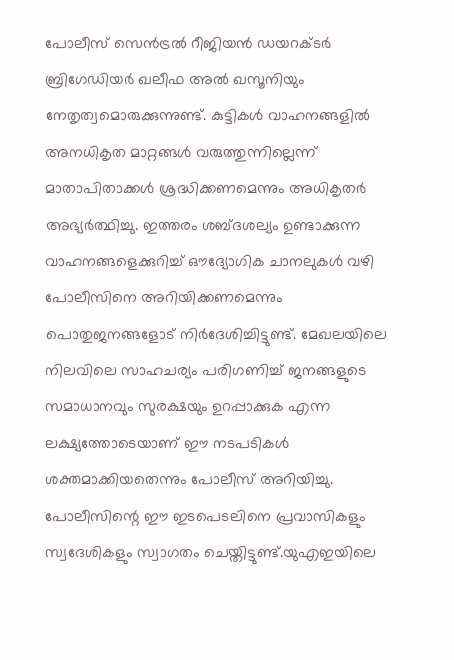പോലീസ് സെൻട്രൽ റീജിയൻ ഡയറക്ടർ ബ്രിഗേഡിയർ ഖലീഫ അൽ ഖസൂനിയും നേതൃത്വമൊരുക്കുന്നുണ്ട്. കുട്ടികൾ വാഹനങ്ങളിൽ അനധികൃത മാറ്റങ്ങൾ വരുത്തുന്നില്ലെന്ന് മാതാപിതാക്കൾ ശ്രദ്ധിക്കണമെന്നും അധികൃതർ അഭ്യർത്ഥിച്ചു. ഇത്തരം ശബ്ദശല്യം ഉണ്ടാക്കുന്ന വാഹനങ്ങളെക്കുറിച്ച് ഔദ്യോഗിക ചാനലുകൾ വഴി പോലീസിനെ അറിയിക്കണമെന്നും പൊതുജനങ്ങളോട് നിർദേശിച്ചിട്ടുണ്ട്. മേഖലയിലെ നിലവിലെ സാഹചര്യം പരിഗണിച്ച് ജനങ്ങളുടെ സമാധാനവും സുരക്ഷയും ഉറപ്പാക്കുക എന്ന ലക്ഷ്യത്തോടെയാണ് ഈ നടപടികൾ ശക്തമാക്കിയതെന്നും പോലീസ് അറിയിച്ചു. പോലീസിന്റെ ഈ ഇടപെടലിനെ പ്രവാസികളും സ്വദേശികളും സ്വാഗതം ചെയ്തിട്ടുണ്ട്.യുഎഇയിലെ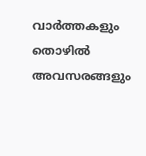വാർത്തകളും തൊഴിൽ അവസരങ്ങളും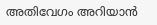അതിവേഗം അറിയാൻ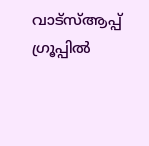വാട്സ്ആപ്പ് ഗ്രൂപ്പിൽ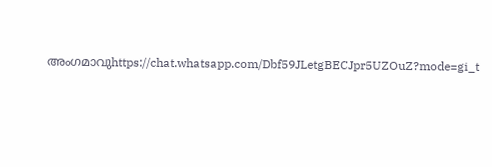അംഗമാവുhttps://chat.whatsapp.com/Dbf59JLetgBECJpr5UZOuZ?mode=gi_t